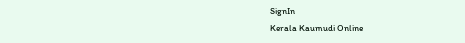SignIn
Kerala Kaumudi Online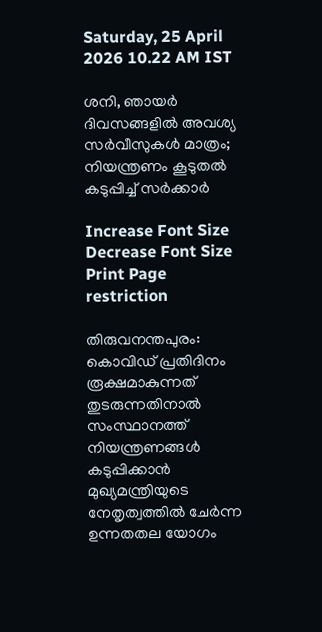Saturday, 25 April 2026 10.22 AM IST

ശനി, ഞായർ ദിവസങ്ങളിൽ അവശ്യ സർവീസുകൾ മാത്രം; നിയന്ത്രണം കൂടുതൽ കടുപ്പിച്ച് സർക്കാർ

Increase Font Size Decrease Font Size Print Page
restriction

തിരുവനന്തപുരം: കൊവിഡ് പ്രതിദിനം രൂക്ഷമാകുന്നത് തുടരുന്നതിനാൽ സംസ്ഥാനത്ത് നിയന്ത്രണങ്ങൾ കടുപ്പിക്കാൻ മുഖ്യമന്ത്രിയുടെ നേതൃത്വത്തിൽ ചേർ‌ന്ന ഉന്നതതല യോഗം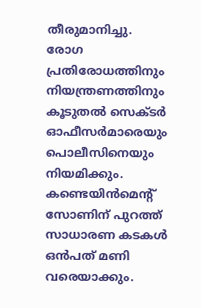തീരുമാനിച്ചു. രോഗ പ്രതിരോധത്തിനും നിയന്ത്രണത്തിനും കൂടുതൽ സെക്‌ടർ ഓഫീസർമാരെയും പൊലീസിനെയും നിയമിക്കും. കണ്ടെയിൻമെന്റ് സോണിന് പുറത്ത് സാധാരണ കടകൾ ഒൻപത് മണി വരെയാക്കും.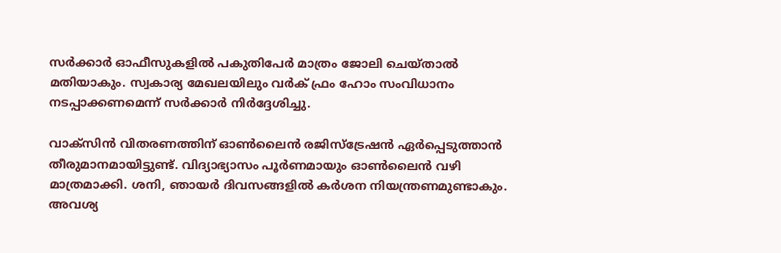സർക്കാർ ഓഫീസുകളിൽ പകുതിപേർ മാത്രം ജോലി ചെയ്‌താൽ മതിയാകും. സ്വകാര്യ മേഖലയിലും വർക് ഫ്രം ഹോം സംവിധാനം നടപ്പാക്കണമെന്ന് സർക്കാർ നിർദ്ദേശിച്ചു.

വാക്‌സിൻ വിതരണത്തിന് ഓൺലൈൻ രജിസ്‌ട്രേഷൻ ഏർപ്പെടുത്താൻ തീരുമാനമായിട്ടുണ്ട്. വിദ്യാഭ്യാസം പൂർണമായും ഓൺലൈൻ വഴി മാത്രമാക്കി. ശനി, ഞായർ ദിവസങ്ങളിൽ കർശന നിയന്ത്രണമുണ്ടാകും. അവശ്യ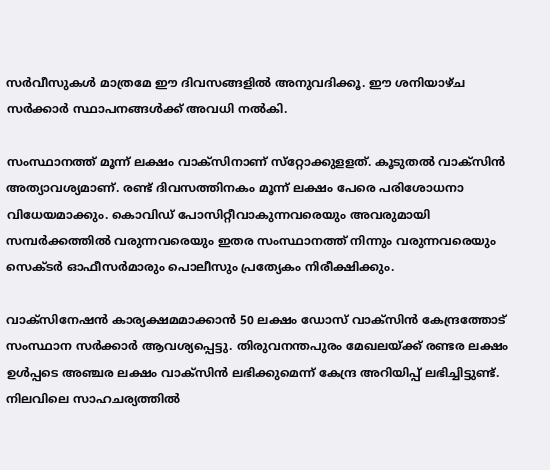സർവീസുകൾ മാത്രമേ ഈ ദിവസങ്ങളിൽ അനുവദിക്കൂ. ഈ ശനിയാഴ്‌ച സർക്കാർ സ്ഥാപനങ്ങൾക്ക് അവധി നൽകി.

സംസ്ഥാനത്ത് മൂന്ന് ലക്ഷം വാക്‌സിനാണ് സ്‌റ്റോക്കുള‌ളത്. കൂടുതൽ വാക്‌സിൻ അത്യാവശ്യമാണ്. രണ്ട് ദിവസത്തിനകം മൂന്ന് ലക്ഷം പേരെ പരിശോധനാ വിധേയമാക്കും. കൊവിഡ് പോസി‌റ്റീവാകുന്നവരെയും അവരുമായി സമ്പർക്കത്തിൽ വരുന്നവരെയും ഇതര സംസ്ഥാനത്ത് നിന്നും വരുന്നവരെയും സെക്‌ടർ ഓഫീസർമാരും പൊലീസും പ്രത്യേകം നിരീക്ഷിക്കും.

വാക്‌സിനേഷൻ കാര്യക്ഷമമാക്കാൻ 50 ലക്ഷം ഡോസ് വാക്‌സിൻ കേന്ദ്രത്തോട് സംസ്ഥാന സർക്കാർ ആവശ്യപ്പെട്ടു. തിരുവനന്തപുരം മേഖലയ്‌ക്ക് രണ്ടര ലക്ഷം ഉൾപ്പടെ അഞ്ചര ലക്ഷം വാക്‌സിൻ ലഭിക്കുമെന്ന് കേന്ദ്ര അറിയിപ്പ് ലഭിച്ചിട്ടുണ്ട്. നിലവിലെ സാഹചര്യത്തിൽ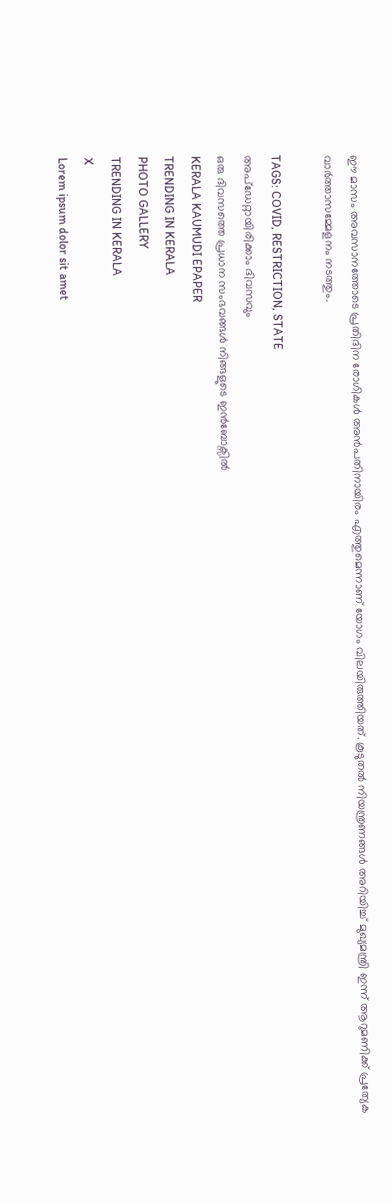ഈ മാസം അവസാനത്തോടെ പ്രതിദിന രോഗികൾ അൻപതിനായിരം എത്തുമെന്നാണ് യോഗം വിലയിരുത്തിയത്. കൂടുതൽ നിയന്ത്രണങ്ങൾ അറിയിച്ച് മുഖ്യമന്ത്രി ഇന്ന് ആറുമണിക്ക് പ്രത്യേക വാർത്താസമ്മേളനം നടത്തും.

TAGS: COVID, RESTRICTION, STATE
അപ്ഡേറ്റായിരിക്കാം ദിവസവും
ഒരു ദിവസത്തെ പ്രധാന സംഭവങ്ങൾ നിങ്ങളുടെ ഇൻബോക്സിൽ
KERALA KAUMUDI EPAPER
TRENDING IN KERALA
PHOTO GALLERY
TRENDING IN KERALA
X
Lorem ipsum dolor sit amet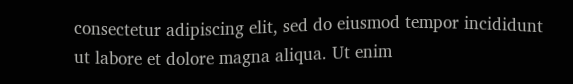consectetur adipiscing elit, sed do eiusmod tempor incididunt ut labore et dolore magna aliqua. Ut enim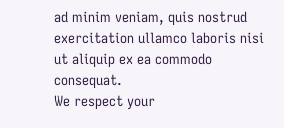ad minim veniam, quis nostrud exercitation ullamco laboris nisi ut aliquip ex ea commodo consequat.
We respect your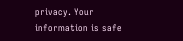privacy. Your information is safe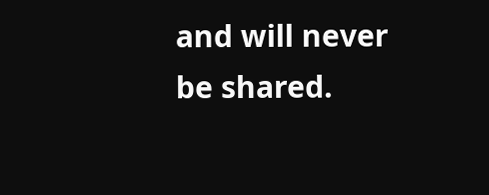and will never be shared.